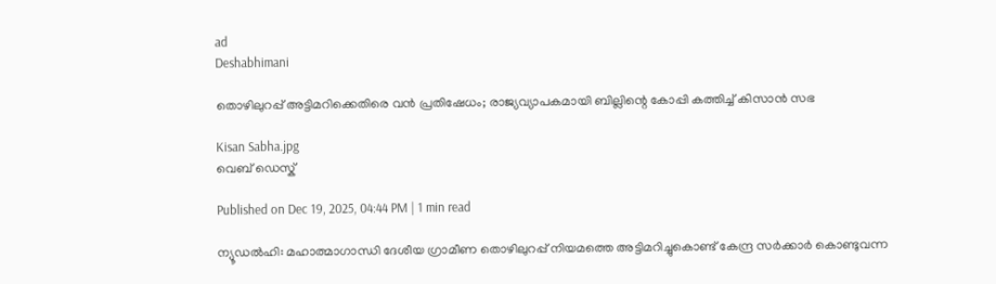ad
Deshabhimani

തൊഴിലുറപ്പ് അട്ടിമറിക്കെതിരെ വൻ പ്രതിഷേധം; രാജ്യവ്യാപകമായി ബില്ലിന്റെ കോപ്പി കത്തിച്ച് കിസാൻ സഭ

Kisan Sabha.jpg
വെബ് ഡെസ്ക്

Published on Dec 19, 2025, 04:44 PM | 1 min read

ന്യൂഡൽഹി: മഹാത്മാഗാന്ധി ദേശീയ ഗ്രാമീണ തൊഴിലുറപ്പ് നിയമത്തെ അട്ടിമറിച്ചുകൊണ്ട് കേന്ദ്ര സർക്കാർ കൊണ്ടുവന്ന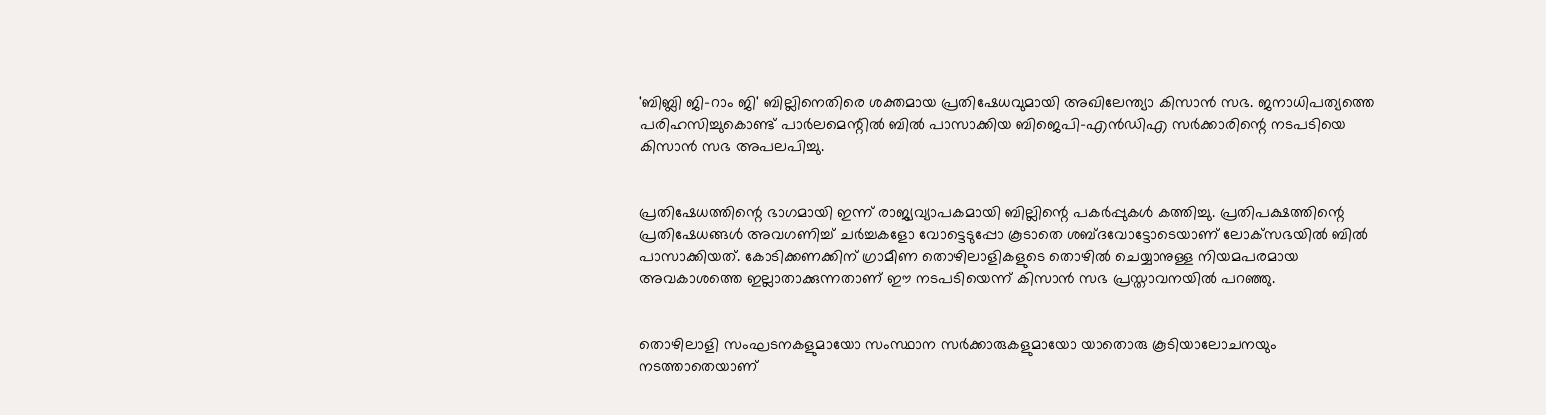'ബിബ്ലി ജി-റാം ജി' ബില്ലിനെതിരെ ശക്തമായ പ്രതിഷേധവുമായി അഖിലേന്ത്യാ കിസാൻ സഭ. ജനാധിപത്യത്തെ പരിഹസിച്ചുകൊണ്ട് പാർലമെന്റിൽ ബിൽ പാസാക്കിയ ബിജെപി-എൻഡിഎ സർക്കാരിന്റെ നടപടിയെ കിസാൻ സഭ അപലപിച്ചു.


പ്രതിഷേധത്തിന്റെ ഭാഗമായി ഇന്ന് രാജ്യവ്യാപകമായി ബില്ലിന്റെ പകർപ്പുകൾ കത്തിച്ചു. പ്രതിപക്ഷത്തിന്റെ പ്രതിഷേധങ്ങൾ അവഗണിച്ച് ചർച്ചകളോ വോട്ടെടുപ്പോ കൂടാതെ ശബ്ദവോട്ടോടെയാണ് ലോക്‌സഭയിൽ ബിൽ പാസാക്കിയത്. കോടിക്കണക്കിന് ഗ്രാമീണ തൊഴിലാളികളുടെ തൊഴിൽ ചെയ്യാനുള്ള നിയമപരമായ അവകാശത്തെ ഇല്ലാതാക്കുന്നതാണ് ഈ നടപടിയെന്ന് കിസാൻ സഭ പ്രസ്താവനയിൽ പറഞ്ഞു.


തൊഴിലാളി സംഘടനകളുമായോ സംസ്ഥാന സർക്കാരുകളുമായോ യാതൊരു കൂടിയാലോചനയും നടത്താതെയാണ്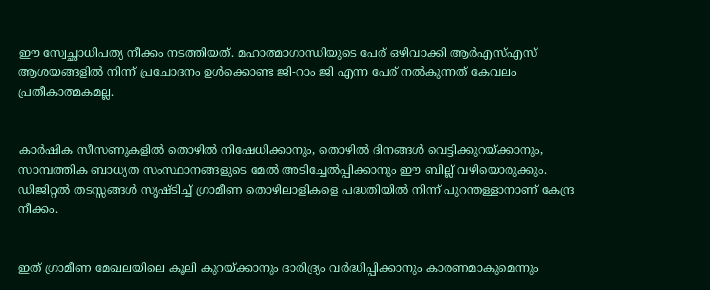ഈ സ്വേച്ഛാധിപത്യ നീക്കം നടത്തിയത്. മഹാത്മാഗാന്ധിയുടെ പേര് ഒഴിവാക്കി ആർഎസ്എസ് ആശയങ്ങളിൽ നിന്ന് പ്രചോദനം ഉൾക്കൊണ്ട ജി-റാം ജി എന്ന പേര് നൽകുന്നത് കേവലം പ്രതീകാത്മകമല്ല.


കാർഷിക സീസണുകളിൽ തൊഴിൽ നിഷേധിക്കാനും, തൊഴിൽ ദിനങ്ങൾ വെട്ടിക്കുറയ്ക്കാനും, സാമ്പത്തിക ബാധ്യത സംസ്ഥാനങ്ങളുടെ മേൽ അടിച്ചേൽപ്പിക്കാനും ഈ ബില്ല് വഴിയൊരുക്കും. ഡിജിറ്റൽ തടസ്സങ്ങൾ സൃഷ്ടിച്ച് ഗ്രാമീണ തൊഴിലാളികളെ പദ്ധതിയിൽ നിന്ന് പുറന്തള്ളാനാണ് കേന്ദ്ര നീക്കം.


ഇത് ഗ്രാമീണ മേഖലയിലെ കൂലി കുറയ്ക്കാനും ദാരിദ്ര്യം വർദ്ധിപ്പിക്കാനും കാരണമാകുമെന്നും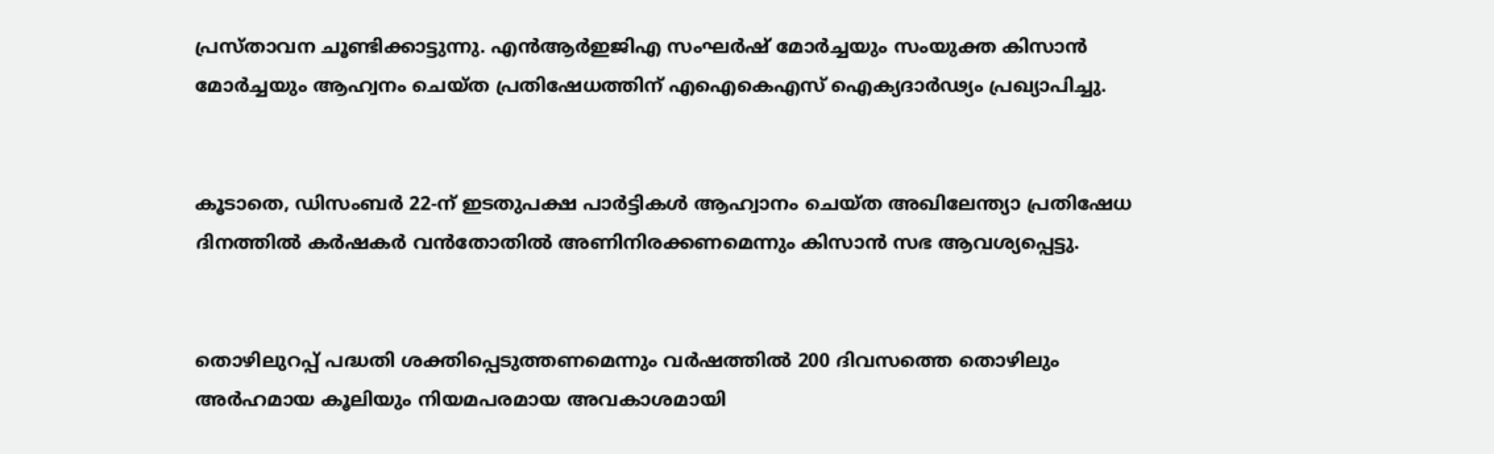പ്രസ്താവന ചൂണ്ടിക്കാട്ടുന്നു. എൻആർഇജിഎ സംഘർഷ് മോർച്ചയും സംയുക്ത കിസാൻ മോർച്ചയും ആഹ്വനം ചെയ്ത പ്രതിഷേധത്തിന് എഐകെഎസ് ഐക്യദാർഢ്യം പ്രഖ്യാപിച്ചു.


കൂടാതെ, ഡിസംബർ 22-ന് ഇടതുപക്ഷ പാർട്ടികൾ ആഹ്വാനം ചെയ്ത അഖിലേന്ത്യാ പ്രതിഷേധ ദിനത്തിൽ കർഷകർ വൻതോതിൽ അണിനിരക്കണമെന്നും കിസാൻ സഭ ആവശ്യപ്പെട്ടു.


തൊഴിലുറപ്പ് പദ്ധതി ശക്തിപ്പെടുത്തണമെന്നും വർഷത്തിൽ 200 ദിവസത്തെ തൊഴിലും അർഹമായ കൂലിയും നിയമപരമായ അവകാശമായി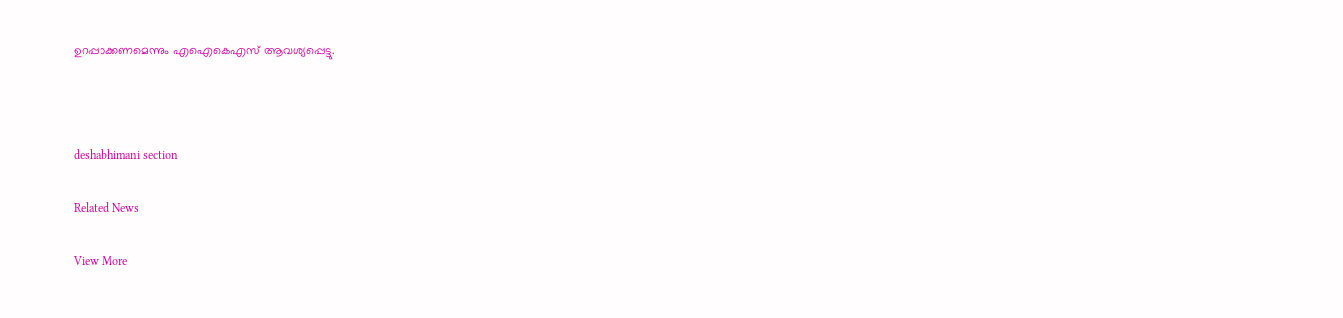ഉറപ്പാക്കണമെന്നും എഐകെഎസ് ആവശ്യപ്പെട്ടു.



deshabhimani section

Related News

View More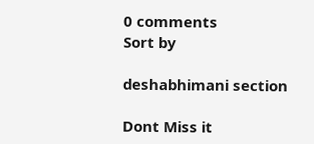0 comments
Sort by

deshabhimani section

Dont Miss it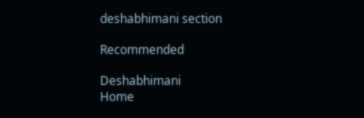deshabhimani section

Recommended

Deshabhimani
Home